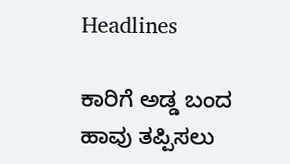Headlines

ಕಾರಿಗೆ ಅಡ್ಡ ಬಂದ ಹಾವು ತಪ್ಪಿಸಲು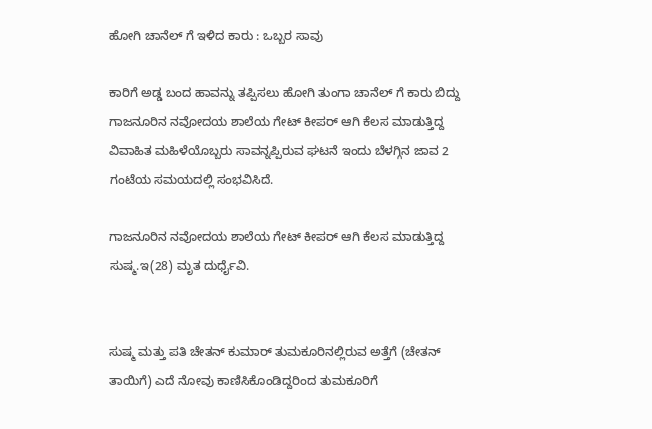ಹೋಗಿ ಚಾನೆಲ್ ಗೆ ಇಳಿದ ಕಾರು : ಒಬ್ಬರ ಸಾವು

ಕಾರಿಗೆ ಅಡ್ಡ ಬಂದ ಹಾವನ್ನು ತಪ್ಪಿಸಲು ಹೋಗಿ ತುಂಗಾ ಚಾನೆಲ್ ಗೆ ಕಾರು ಬಿದ್ದು  ಗಾಜನೂರಿನ ನವೋದಯ ಶಾಲೆಯ ಗೇಟ್ ಕೀಪರ್ ಆಗಿ ಕೆಲಸ ಮಾಡುತ್ತಿದ್ದ ವಿವಾಹಿತ ಮಹಿಳೆಯೊಬ್ಬರು ಸಾವನ್ನಪ್ಪಿರುವ ಘಟನೆ ಇಂದು ಬೆಳಗ್ಗಿನ ಜಾವ 2 ಗಂಟೆಯ ಸಮಯದಲ್ಲಿ ಸಂಭವಿಸಿದೆ.

ಗಾಜನೂರಿನ ನವೋದಯ ಶಾಲೆಯ ಗೇಟ್ ಕೀಪರ್ ಆಗಿ ಕೆಲಸ ಮಾಡುತ್ತಿದ್ದ ಸುಷ್ಮ.ಇ(28) ಮೃತ ದುರ್ಧೈವಿ.


ಸುಷ್ಮ ಮತ್ತು ಪತಿ ಚೇತನ್ ಕುಮಾರ್ ತುಮಕೂರಿನಲ್ಲಿರುವ ಅತ್ತೆಗೆ (ಚೇತನ್ ತಾಯಿಗೆ) ಎದೆ ನೋವು ಕಾಣಿಸಿಕೊಂಡಿದ್ದರಿಂದ ತುಮಕೂರಿಗೆ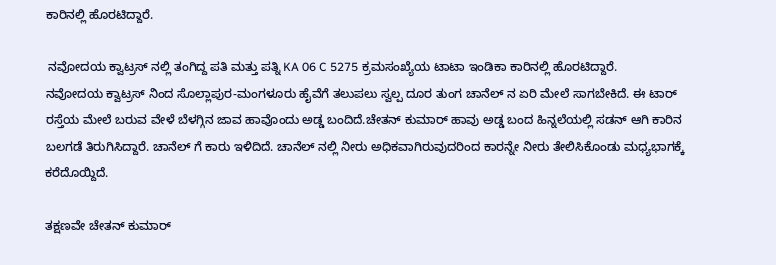ಕಾರಿನಲ್ಲಿ ಹೊರಟಿದ್ದಾರೆ.

 ನವೋದಯ ಕ್ವಾಟ್ರಸ್ ನಲ್ಲಿ ತಂಗಿದ್ದ ಪತಿ ಮತ್ತು ಪತ್ನಿ KA 06 C 5275 ಕ್ರಮಸಂಖ್ಯೆಯ ಟಾಟಾ ಇಂಡಿಕಾ ಕಾರಿನಲ್ಲಿ ಹೊರಟಿದ್ದಾರೆ.
ನವೋದಯ ಕ್ವಾಟ್ರಸ್ ನಿಂದ ಸೊಲ್ಲಾಪುರ-ಮಂಗಳೂರು ಹೈವೆಗೆ ತಲುಪಲು ಸ್ವಲ್ಪ ದೂರ ತುಂಗ ಚಾನೆಲ್ ನ ಏರಿ ಮೇಲೆ ಸಾಗಬೇಕಿದೆ. ಈ ಟಾರ್ ರಸ್ತೆಯ ಮೇಲೆ ಬರುವ ವೇಳೆ ಬೆಳಗ್ಗಿನ ಜಾವ ಹಾವೊಂದು ಅಡ್ಡ ಬಂದಿದೆ.ಚೇತನ್ ಕುಮಾರ್ ಹಾವು ಅಡ್ಡ ಬಂದ ಹಿನ್ನಲೆಯಲ್ಲಿ ಸಡನ್ ಆಗಿ ಕಾರಿನ ಬಲಗಡೆ ತಿರುಗಿಸಿದ್ದಾರೆ. ಚಾನೆಲ್ ಗೆ ಕಾರು ಇಳಿದಿದೆ. ಚಾನೆಲ್ ನಲ್ಲಿ ನೀರು ಅಧಿಕವಾಗಿರುವುದರಿಂದ ಕಾರನ್ನೇ ನೀರು ತೇಲಿಸಿಕೊಂಡು ಮಧ್ಯಭಾಗಕ್ಕೆ ಕರೆದೊಯ್ದಿದೆ.

ತಕ್ಷಣವೇ ಚೇತನ್ ಕುಮಾರ್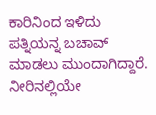ಕಾರಿನಿಂದ ಇಳಿದು ಪತ್ನಿಯನ್ನ ಬಚಾವ್ ಮಾಡಲು ಮುಂದಾಗಿದ್ದಾರೆ. ನೀರಿನಲ್ಲಿಯೇ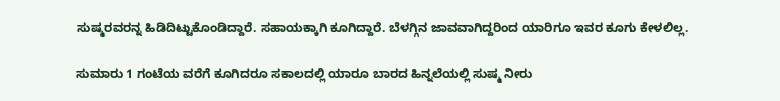ಸುಷ್ಮರವರನ್ನ ಹಿಡಿದಿಟ್ಟುಕೊಂಡಿದ್ದಾರೆ. ಸಹಾಯಕ್ಕಾಗಿ ಕೂಗಿದ್ದಾರೆ. ಬೆಳಗ್ಗಿನ ಜಾವವಾಗಿದ್ದರಿಂದ ಯಾರಿಗೂ ಇವರ ಕೂಗು ಕೇಳಲಿಲ್ಲ.

ಸುಮಾರು 1 ಗಂಟೆಯ ವರೆಗೆ ಕೂಗಿದರೂ ಸಕಾಲದಲ್ಲಿ ಯಾರೂ ಬಾರದ ಹಿನ್ನಲೆಯಲ್ಲಿ ಸುಷ್ಮ ನೀರು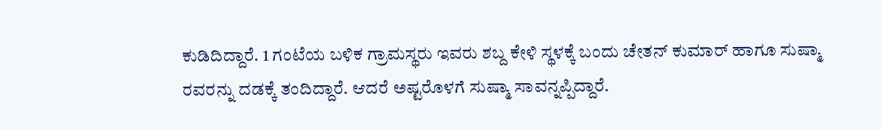ಕುಡಿದಿದ್ದಾರೆ. 1 ಗಂಟೆಯ ಬಳಿಕ ಗ್ರಾಮಸ್ಥರು ಇವರು ಶಬ್ದ ಕೇಳಿ ಸ್ಥಳಕ್ಕೆ ಬಂದು ಚೇತನ್ ಕುಮಾರ್ ಹಾಗೂ ಸುಷ್ಮಾ ರವರನ್ನು ದಡಕ್ಕೆ ತಂದಿದ್ದಾರೆ. ಆದರೆ ಅಷ್ಟರೊಳಗೆ ಸುಷ್ಮಾ ಸಾವನ್ನಪ್ಪಿದ್ದಾರೆ.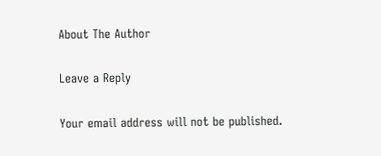About The Author

Leave a Reply

Your email address will not be published.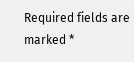Required fields are marked *